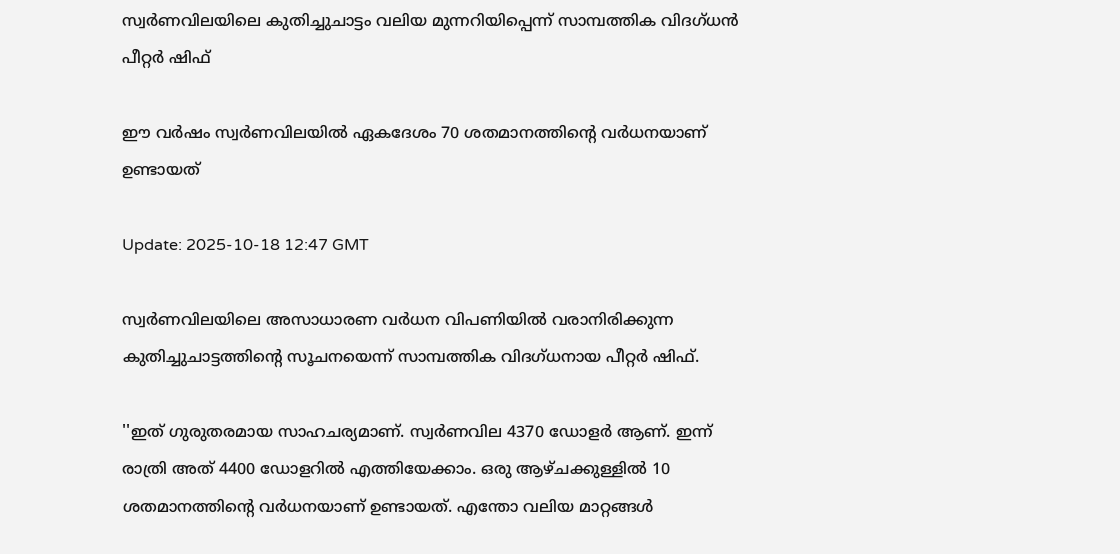സ്വർണവിലയിലെ കുതിച്ചുചാട്ടം വലിയ മുന്നറിയിപ്പെന്ന് സാമ്പത്തിക വിദഗ്ധൻ പീറ്റർ ഷിഫ്

ഈ വർഷം സ്വർണവിലയിൽ ഏകദേശം 70 ശതമാനത്തിന്റെ വർധനയാണ് ഉണ്ടായത്

Update: 2025-10-18 12:47 GMT

സ്വർണവിലയിലെ അസാധാരണ വർധന വിപണിയിൽ വരാനിരിക്കുന്ന കുതിച്ചുചാട്ടത്തിന്റെ സൂചനയെന്ന് സാമ്പത്തിക വിദഗ്ധനായ പീറ്റർ ഷിഫ്.

''ഇത് ഗുരുതരമായ സാഹചര്യമാണ്. സ്വർണവില 4370 ഡോളർ ആണ്. ഇന്ന് രാത്രി അത് 4400 ഡോളറിൽ എത്തിയേക്കാം. ഒരു ആഴ്ചക്കുള്ളിൽ 10 ശതമാനത്തിന്റെ വർധനയാണ് ഉണ്ടായത്. എന്തോ വലിയ മാറ്റങ്ങൾ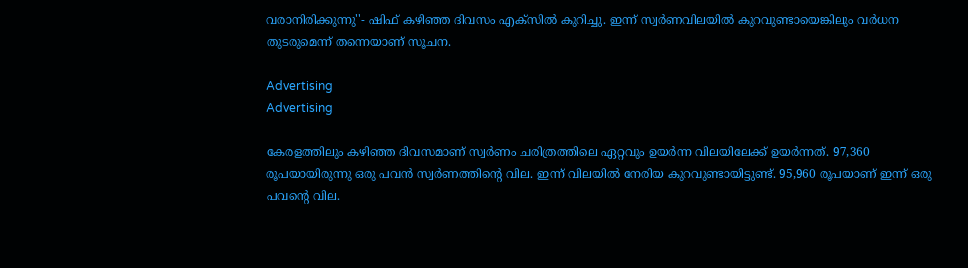വരാനിരിക്കുന്നു''- ഷിഫ് കഴിഞ്ഞ ദിവസം എക്‌സിൽ കുറിച്ചു. ഇന്ന് സ്വർണവിലയിൽ കുറവുണ്ടായെങ്കിലും വർധന തുടരുമെന്ന് തന്നെയാണ് സൂചന.

Advertising
Advertising

കേരളത്തിലും കഴിഞ്ഞ ദിവസമാണ് സ്വർണം ചരിത്രത്തിലെ ഏറ്റവും ഉയർന്ന വിലയിലേക്ക് ഉയർന്നത്. 97,360 രൂപയായിരുന്നു ഒരു പവൻ സ്വർണത്തിന്റെ വില. ഇന്ന് വിലയിൽ നേരിയ കുറവുണ്ടായിട്ടുണ്ട്. 95,960 രൂപയാണ് ഇന്ന് ഒരു പവന്റെ വില.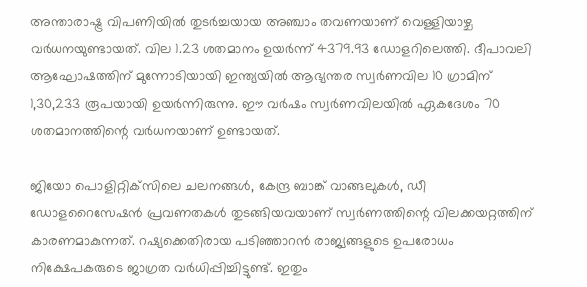അന്താരാഷ്ട്ര വിപണിയിൽ തുടർച്ചയായ അഞ്ചാം തവണയാണ് വെള്ളിയാഴ്ച വർധനയുണ്ടായത്. വില 1.23 ശതമാനം ഉയർന്ന് 4379.93 ഡോളറിലെത്തി. ദീപാവലി ആഘോഷത്തിന് മുന്നോടിയായി ഇന്ത്യയിൽ ആഭ്യന്തര സ്വർണവില 10 ഗ്രാമിന് 1,30,233 രൂപയായി ഉയർന്നിരുന്നു. ഈ വർഷം സ്വർണവിലയിൽ ഏകദേശം 70 ശതമാനത്തിന്റെ വർധനയാണ് ഉണ്ടായത്.

ജിയോ പൊളിറ്റിക്‌സിലെ ചലനങ്ങൾ, കേന്ദ്ര ബാങ്ക് വാങ്ങലുകൾ, ഡീ ഡോളറൈസേഷൻ പ്രവണതകൾ തുടങ്ങിയവയാണ് സ്വർണത്തിന്റെ വിലക്കയറ്റത്തിന് കാരണമാകുന്നത്. റഷ്യക്കെതിരായ പടിഞ്ഞാറൻ രാജ്യങ്ങളുടെ ഉപരോധം നിക്ഷേപകരുടെ ജാഗ്രത വർധിപ്പിച്ചിട്ടുണ്ട്. ഇതും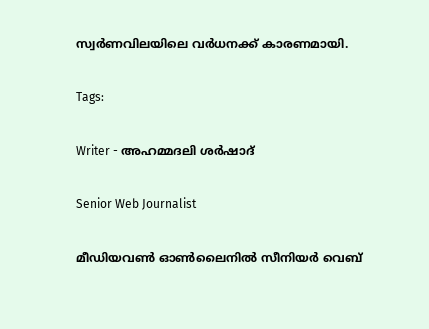സ്വർണവിലയിലെ വർധനക്ക് കാരണമായി.

Tags:

Writer - അഹമ്മദലി ശര്‍ഷാദ്

Senior Web Journalist

മീഡിയവൺ ഓൺലൈനിൽ സീനിയർ വെബ്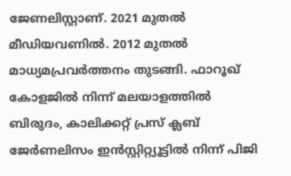ജേണലിസ്റ്റാണ്. 2021 മുതൽ മീഡിയവണിൽ. 2012 മുതൽ മാധ്യമപ്രവർത്തനം തുടങ്ങി. ഫാറൂഖ് കോളജിൽ നിന്ന് മലയാളത്തിൽ ബിരുദം, കാലിക്കറ്റ് പ്രസ് ക്ലബ് ജേർണലിസം ഇൻസ്റ്റിറ്റ്യൂട്ടിൽ നിന്ന് പിജി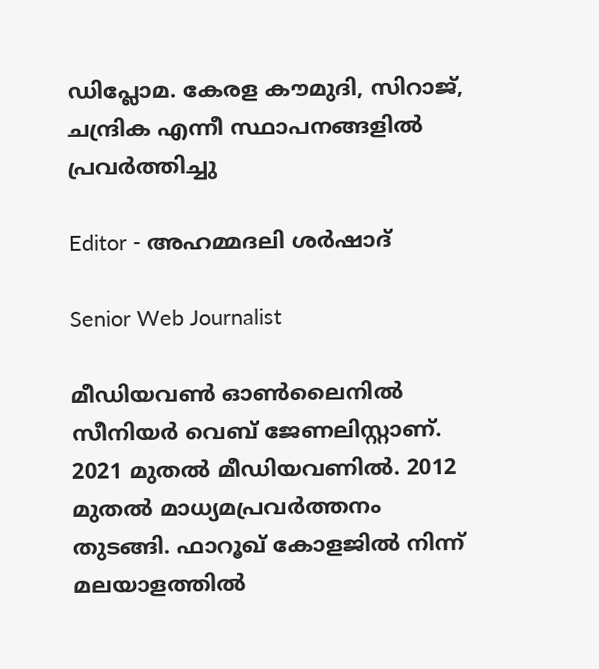ഡിപ്ലോമ. കേരള കൗമുദി, സിറാജ്, ചന്ദ്രിക എന്നീ സ്ഥാപനങ്ങളിൽ പ്രവർത്തിച്ചു

Editor - അഹമ്മദലി ശര്‍ഷാദ്

Senior Web Journalist

മീഡിയവൺ ഓൺലൈനിൽ സീനിയർ വെബ് ജേണലിസ്റ്റാണ്. 2021 മുതൽ മീഡിയവണിൽ. 2012 മുതൽ മാധ്യമപ്രവർത്തനം തുടങ്ങി. ഫാറൂഖ് കോളജിൽ നിന്ന് മലയാളത്തിൽ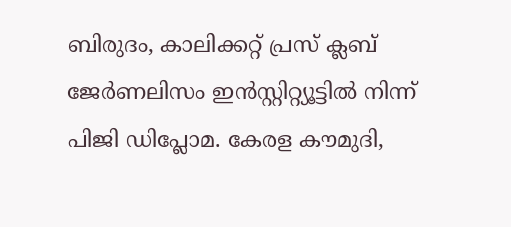ബിരുദം, കാലിക്കറ്റ് പ്രസ് ക്ലബ് ജേർണലിസം ഇൻസ്റ്റിറ്റ്യൂട്ടിൽ നിന്ന് പിജി ഡിപ്ലോമ. കേരള കൗമുദി,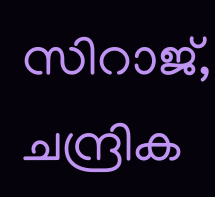സിറാജ്, ചന്ദ്രിക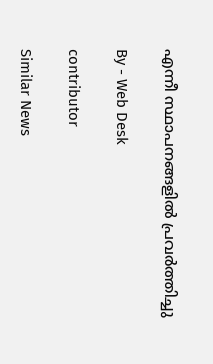എന്നീ സ്ഥാപനങ്ങളിൽ പ്രവർത്തിച്ചു

By - Web Desk

contributor

Similar News